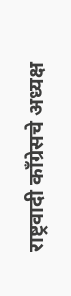राष्ट्रवादी काँग्रेसचे अध्यक्ष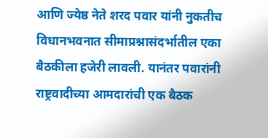आणि ज्येष्ठ नेते शरद पवार यांनी नुकतीच विधानभवनात सीमाप्रश्नासंदर्भातील एका बैठकीला हजेरी लावली. यानंतर पवारांनी राष्ट्रवादीच्या आमदारांची एक बैठक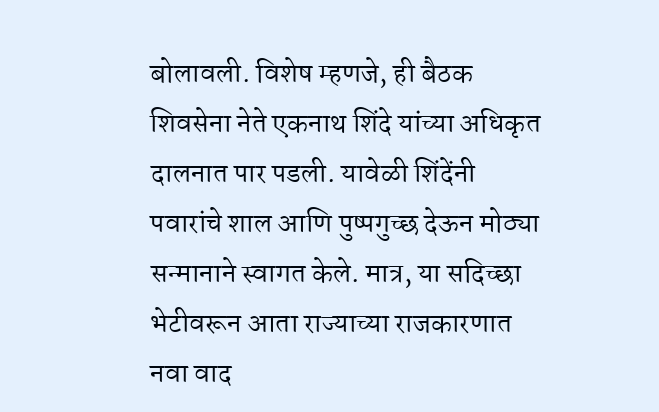बोलावली. विशेष म्हणजे, ही बैठक शिवसेना नेते एकनाथ शिंदे यांच्या अधिकृत दालनात पार पडली. यावेळी शिंदेंनी पवारांचे शाल आणि पुष्पगुच्छ देऊन मोठ्या सन्मानाने स्वागत केले. मात्र, या सदिच्छा भेटीवरून आता राज्याच्या राजकारणात नवा वाद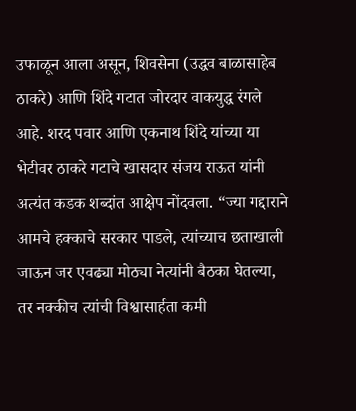उफाळून आला असून, शिवसेना (उद्धव बाळासाहेब ठाकरे) आणि शिंदे गटात जोरदार वाकयुद्ध रंगले आहे. शरद पवार आणि एकनाथ शिंदे यांच्या या भेटीवर ठाकरे गटाचे खासदार संजय राऊत यांनी अत्यंत कडक शब्दांत आक्षेप नोंदवला. “ज्या गद्दाराने आमचे हक्काचे सरकार पाडले, त्यांच्याच छताखाली जाऊन जर एवढ्या मोठ्या नेत्यांनी बैठका घेतल्या, तर नक्कीच त्यांची विश्वासार्हता कमी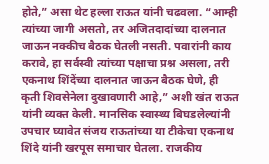होते,” असा थेट हल्ला राऊत यांनी चढवला. “आम्ही त्यांच्या जागी असतो, तर अजितदादांच्या दालनात जाऊन नक्कीच बैठक घेतली नसती. पवारांनी काय करावे, हा सर्वस्वी त्यांच्या पक्षाचा प्रश्न असला, तरी एकनाथ शिंदेंच्या दालनात जाऊन बैठक घेणे, ही कृती शिवसेनेला दुखावणारी आहे,” अशी खंत राऊत यांनी व्यक्त केली. मानसिक स्वास्थ्य बिघडलेल्यांनी उपचार घ्यावेत संजय राऊतांच्या या टीकेचा एकनाथ शिंदे यांनी खरपूस समाचार घेतला. राजकीय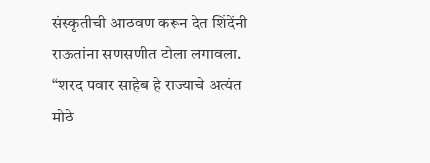संस्कृतीची आठवण करून देत शिंदेंनी राऊतांना सणसणीत टोला लगावला. “शरद पवार साहेब हे राज्याचे अत्यंत मोठे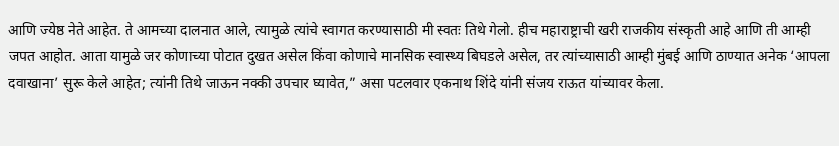आणि ज्येष्ठ नेते आहेत. ते आमच्या दालनात आले, त्यामुळे त्यांचे स्वागत करण्यासाठी मी स्वतः तिथे गेलो. हीच महाराष्ट्राची खरी राजकीय संस्कृती आहे आणि ती आम्ही जपत आहोत. आता यामुळे जर कोणाच्या पोटात दुखत असेल किंवा कोणाचे मानसिक स्वास्थ्य बिघडले असेल, तर त्यांच्यासाठी आम्ही मुंबई आणि ठाण्यात अनेक ‘आपला दवाखाना’ सुरू केले आहेत; त्यांनी तिथे जाऊन नक्की उपचार घ्यावेत,” असा पटलवार एकनाथ शिंदे यांनी संजय राऊत यांच्यावर केला.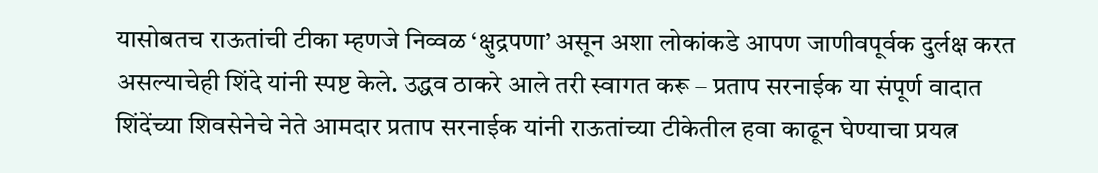यासोबतच राऊतांची टीका म्हणजे निव्वळ ‘क्षुद्रपणा’ असून अशा लोकांकडे आपण जाणीवपूर्वक दुर्लक्ष करत असल्याचेही शिंदे यांनी स्पष्ट केले. उद्धव ठाकरे आले तरी स्वागत करू – प्रताप सरनाईक या संपूर्ण वादात शिंदेंच्या शिवसेनेचे नेते आमदार प्रताप सरनाईक यांनी राऊतांच्या टीकेतील हवा काढून घेण्याचा प्रयत्न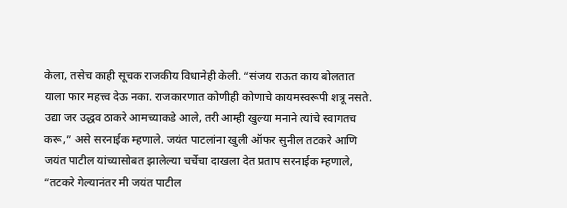केला, तसेच काही सूचक राजकीय विधानेही केली. “संजय राऊत काय बोलतात याला फार महत्त्व देऊ नका. राजकारणात कोणीही कोणाचे कायमस्वरूपी शत्रू नसते. उद्या जर उद्धव ठाकरे आमच्याकडे आले, तरी आम्ही खुल्या मनाने त्यांचे स्वागतच करू,” असे सरनाईक म्हणाले. जयंत पाटलांना खुली ऑफर सुनील तटकरे आणि जयंत पाटील यांच्यासोबत झालेल्या चर्चेचा दाखला देत प्रताप सरनाईक म्हणाले, “तटकरे गेल्यानंतर मी जयंत पाटील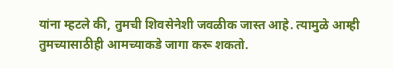यांना म्हटले की, तुमची शिवसेनेशी जवळीक जास्त आहे. त्यामुळे आम्ही तुमच्यासाठीही आमच्याकडे जागा करू शकतो.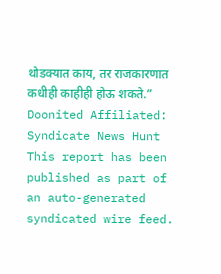थोडक्यात काय, तर राजकारणात कधीही काहीही होऊ शकते.”
Doonited Affiliated: Syndicate News Hunt
This report has been published as part of an auto-generated syndicated wire feed.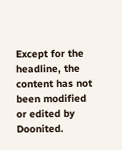Except for the headline, the content has not been modified or edited by Doonited.